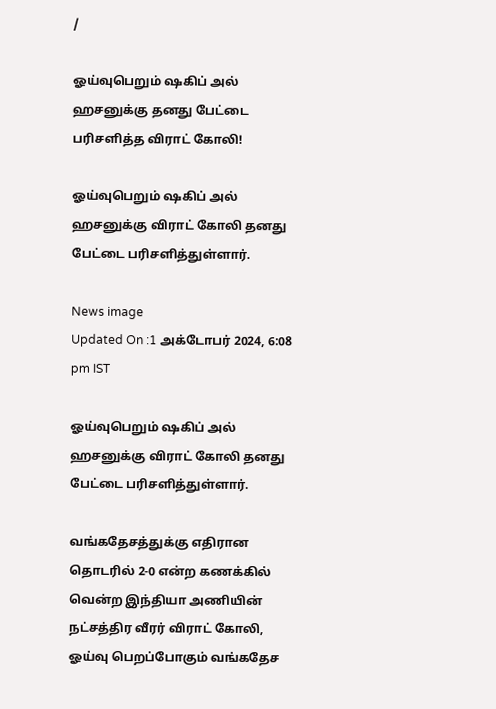/

ஓய்வுபெறும் ஷகிப் அல் ஹசனுக்கு தனது பேட்டை பரிசளித்த விராட் கோலி!

ஓய்வுபெறும் ஷகிப் அல் ஹசனுக்கு விராட் கோலி தனது பேட்டை பரிசளித்துள்ளார்.

News image
Updated On :1 அக்டோபர் 2024, 6:08 pm IST

ஓய்வுபெறும் ஷகிப் அல் ஹசனுக்கு விராட் கோலி தனது பேட்டை பரிசளித்துள்ளார்.

வங்கதேசத்துக்கு எதிரான தொடரில் 2-0 என்ற கணக்கில் வென்ற இந்தியா அணியின் நட்சத்திர வீரர் விராட் கோலி, ஓய்வு பெறப்போகும் வங்கதேச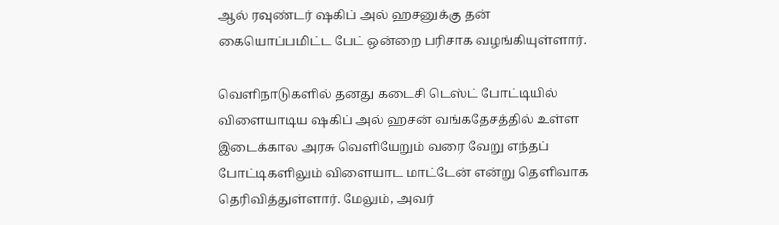ஆல் ரவுண்டர் ஷகிப் அல் ஹசனுக்கு தன் கையொப்பமிட்ட பேட் ஒன்றை பரிசாக வழங்கியுள்ளார்.

வெளிநாடுகளில் தனது கடைசி டெஸ்ட் போட்டியில் விளையாடிய ஷகிப் அல் ஹசன் வங்கதேசத்தில் உள்ள இடைக்கால அரசு வெளியேறும் வரை வேறு எந்தப் போட்டிகளிலும் விளையாட மாட்டேன் என்று தெளிவாக தெரிவித்துள்ளார். மேலும், அவர்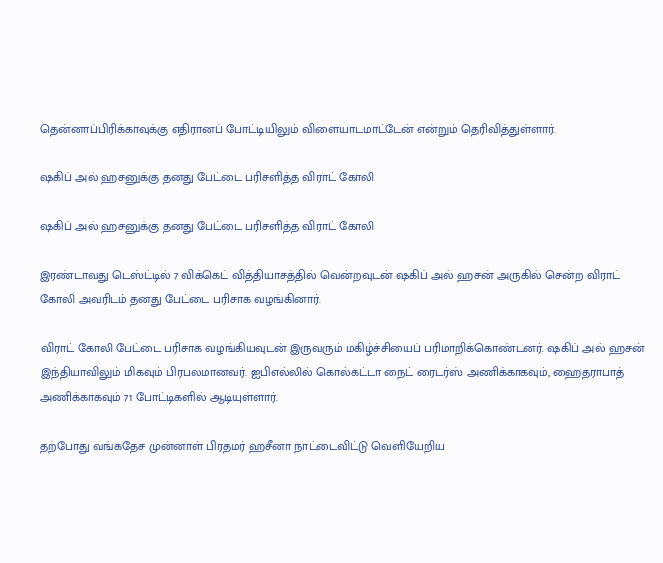தென்னாப்பிரிக்காவுக்கு எதிரானப் போட்டியிலும் விளையாடமாட்டேன் என்றும் தெரிவித்துள்ளார்.

ஷகிப் அல் ஹசனுக்கு தனது பேட்டை பரிசளித்த விராட் கோலி

ஷகிப் அல் ஹசனுக்கு தனது பேட்டை பரிசளித்த விராட் கோலி

இரண்டாவது டெஸ்ட்டில் 7 விக்கெட் வித்தியாசத்தில் வென்றவுடன் ஷகிப் அல் ஹசன் அருகில் சென்ற விராட் கோலி அவரிடம் தனது பேட்டை பரிசாக வழங்கினார்.

விராட் கோலி பேட்டை பரிசாக வழங்கியவுடன் இருவரும் மகிழ்ச்சியைப் பரிமாறிக்கொண்டனர். ஷகிப் அல் ஹசன் இந்தியாவிலும் மிகவும் பிரபலமானவர். ஐபிஎல்லில் கொல்கட்டா நைட் ரைடர்ஸ் அணிக்காகவும், ஹைதராபாத் அணிக்காகவும் 71 போட்டிகளில் ஆடியுள்ளார்.

தற்போது வங்கதேச முன்னாள் பிரதமர் ஹசீனா நாட்டைவிட்டு வெளியேறிய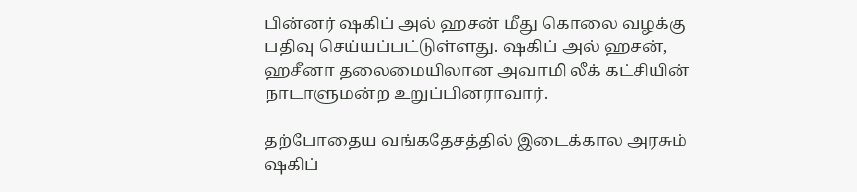பின்னர் ஷகிப் அல் ஹசன் மீது கொலை வழக்கு பதிவு செய்யப்பட்டுள்ளது. ஷகிப் அல் ஹசன், ஹசீனா தலைமையிலான அவாமி லீக் கட்சியின் நாடாளுமன்ற உறுப்பினராவார்.

தற்போதைய வங்கதேசத்தில் இடைக்கால அரசும் ஷகிப்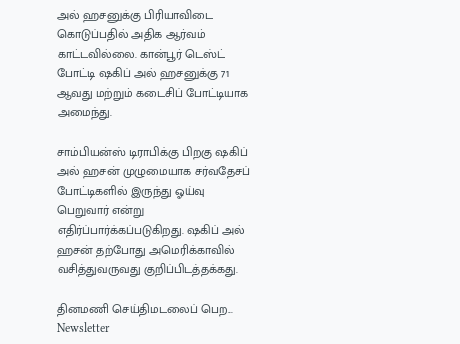அல் ஹசனுக்கு பிரியாவிடை கொடுப்பதில் அதிக ஆர்வம் காட்டவில்லை. கான்பூர் டெஸ்ட் போட்டி ஷகிப் அல் ஹசனுக்கு 71 ஆவது மற்றும் கடைசிப் போட்டியாக அமைந்து.

சாம்பியன்ஸ் டிராபிக்கு பிறகு ஷகிப் அல் ஹசன் முழுமையாக சர்வதேசப் போட்டிகளில் இருந்து ஓய்வு பெறுவார் என்று எதிர்ப்பார்க்கப்படுகிறது. ஷகிப் அல் ஹசன் தற்போது அமெரிக்காவில் வசித்துவருவது குறிப்பிடத்தக்கது.

தினமணி செய்திமடலைப் பெற... Newsletter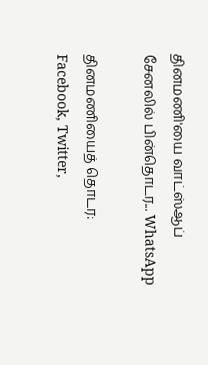தினமணி'யை வாட்ஸ்ஆப் சேனலில் பின்தொடர... WhatsApp

தினமணியைத் தொடர: Facebook, Twitter,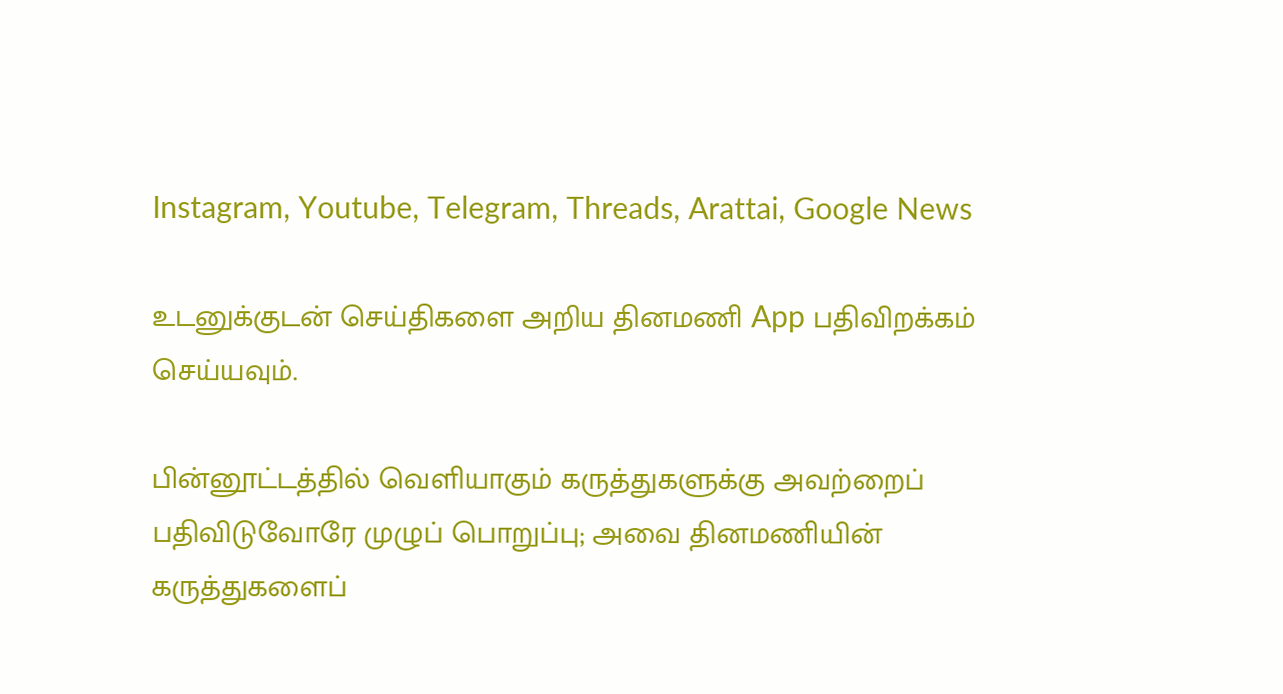Instagram, Youtube, Telegram, Threads, Arattai, Google News

உடனுக்குடன் செய்திகளை அறிய தினமணி App பதிவிறக்கம் செய்யவும்.

பின்னூட்டத்தில் வெளியாகும் கருத்துகளுக்கு அவற்றைப் பதிவிடுவோரே முழுப் பொறுப்பு; அவை தினமணியின் கருத்துகளைப்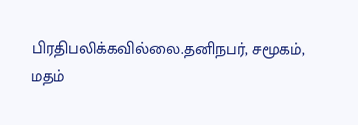பிரதிபலிக்கவில்லை.தனிநபர், சமூகம், மதம்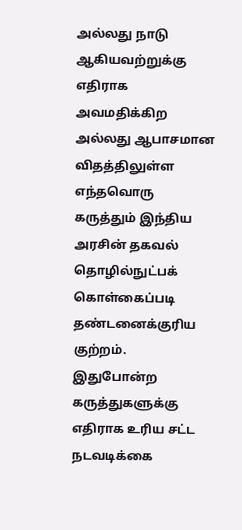அல்லது நாடு ஆகியவற்றுக்கு எதிராக அவமதிக்கிற அல்லது ஆபாசமான விதத்திலுள்ள எந்தவொரு கருத்தும் இந்திய அரசின் தகவல் தொழில்நுட்பக் கொள்கைப்படி தண்டனைக்குரிய குற்றம். இதுபோன்ற கருத்துகளுக்கு எதிராக உரிய சட்ட நடவடிக்கை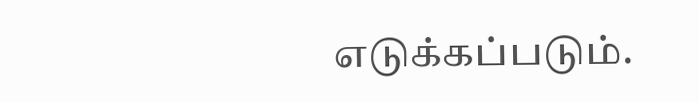எடுக்கப்படும்.